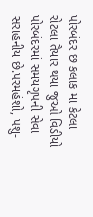પોરબંદર છ કલાક મા કેટલા રોટલા તૈયાર થયા જુઓ વિડીયો
પોરબંદરમાં સમયગૃપની સેવા સરાહનીય છે.પરમહંશો, પશુ-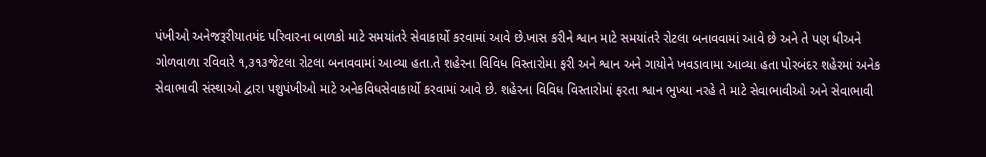પંખીઓ અનેજરૂરીયાતમંદ પરિવારના બાળકો માટે સમયાંતરે સેવાકાર્યો કરવામાં આવે છે.ખાસ કરીને શ્વાન માટે સમયાંતરે રોટલા બનાવવામાં આવે છે અને તે પણ ધીઅને ગોળવાળા રવિવારે ૧,૩૧૩જેટલા રોટલા બનાવવામાં આવ્યા હતા.તે શહેરના વિવિધ વિસ્તારોમા ફરી અને શ્વાન અને ગાયોને ખવડાવામા આવ્યા હતા પોરબંદર શહેરમાં અનેક સેવાભાવી સંસ્થાઓ દ્વારા પશુપંખીઓ માટે અનેકવિધસેવાકાર્યો કરવામાં આવે છે. શહેરના વિવિધ વિસ્તારોમાં ફરતા શ્વાન ભુખ્યા નરહે તે માટે સેવાભાવીઓ અને સેવાભાવી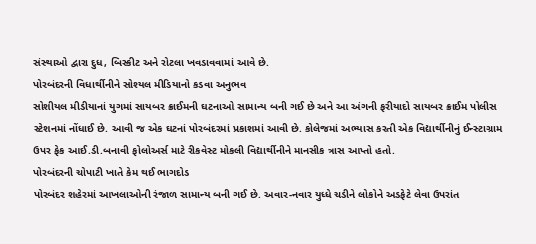સંસ્થાઓ દ્વારા દુધ, બિસ્કીટ અને રોટલા ખવડાવવામાં આવે છે.
પોરબંદરની વિધાર્થીનીને સોશ્યલ મીડિયાનો કડવા અનુભવ
સોશીયલ મીડીયાનાં યુગમાં સાયબર ક્રાઈમની ઘટનાઓ સામાન્ય બની ગઈ છે અને આ અંગની ફરીયાદો સાયબર ક્રાઈમ પોલીસ સ્ટેશનમાં નોંધાઈ છે. આવી જ એક ઘટનાં પોરબંદરમાં પ્રકાશમાં આવી છે. કોલેજમાં અભ્યાસ કરતી એક વિદ્યાર્થીનીનું ઈન્સ્ટાગ્રામ ઉપર ફેક આઈ.ડી.બનાવી ફોલોઅર્સ માટે રીકવેસ્ટ મોકલી વિદ્યાર્થીનીને માનસીક ત્રાસ આપ્તો હતો.
પોરબંદરની ચોપાટી ખાતે કેમ થઈ ભાગદોડ
પોરબંદર શહેરમાં આખલાઓની રંજાળ સામાન્ય બની ગઈ છે. અવાર-નવાર યુધ્ધે ચડીને લોકોને અડફેટે લેવા ઉપરાંત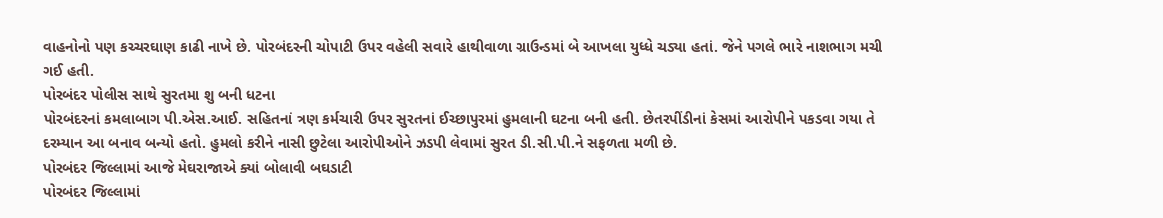વાહનોનો પણ કચ્ચરઘાણ કાઢી નાખે છે. પોરબંદરની ચોપાટી ઉપર વહેલી સવારે હાથીવાળા ગ્રાઉન્ડમાં બે આખલા યુધ્ધે ચડ્યા હતાં. જેને પગલે ભારે નાશભાગ મચી ગઈ હતી.
પોરબંદર પોલીસ સાથે સુરતમા શુ બની ધટના
પોરબંદરનાં કમલાબાગ પી.એસ.આઈ. સહિતનાં ત્રણ કર્મચારી ઉપર સુરતનાં ઈચ્છાપુરમાં હુમલાની ઘટના બની હતી. છેતરપીંડીનાં કેસમાં આરોપીને પકડવા ગયા તે દરમ્યાન આ બનાવ બન્યો હતો. હુમલો કરીને નાસી છુટેલા આરોપીઓને ઝડપી લેવામાં સુરત ડી.સી.પી.ને સફળતા મળી છે.
પોરબંદર જિલ્લામાં આજે મેઘરાજાએ ક્યાં બોલાવી બઘડાટી
પોરબંદર જિલ્લામાં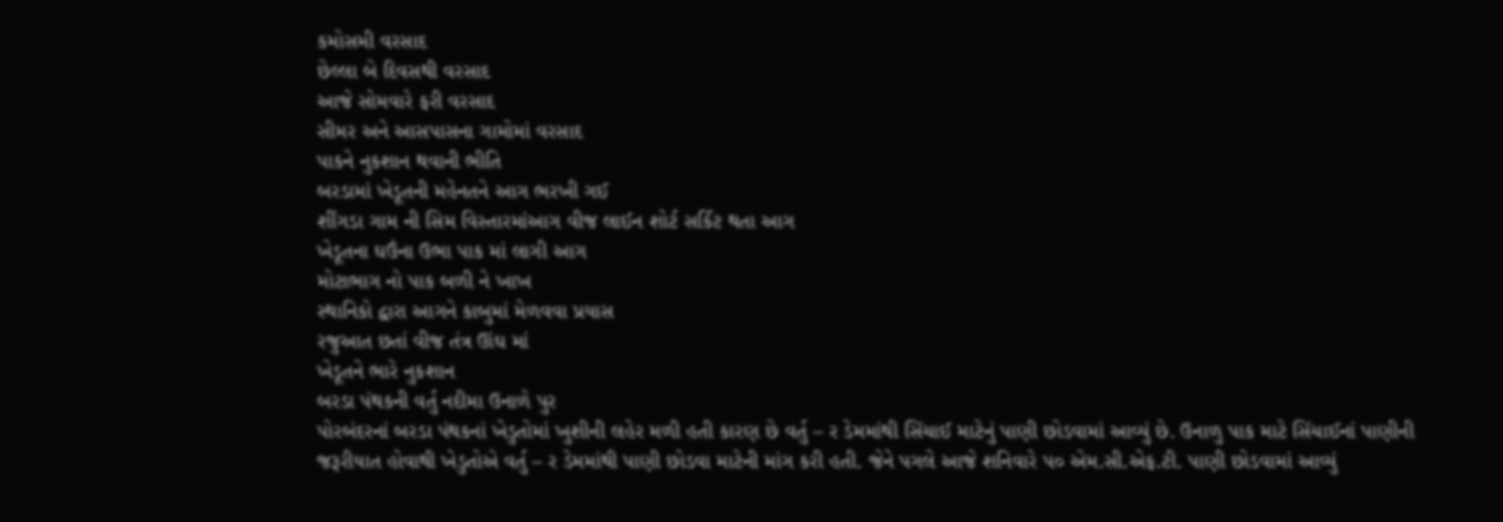કમોસમી વરસાદ
છેલ્લા બે દિવસથી વરસાદ
આજે સોમવારે ફરી વરસાદ
સીમર અને આસપાસના ગામોમાં વરસાદ
પાકને નુકશાન થવાની ભીતિ
બરડામાં ખેડૂતની મહેનતને આગ ભરખી ગઈ
શીંગડા ગામ ની સિમ વિસ્તારમાંઆગ વીજ લાઈન શોર્ટ સર્કિટ થતા આગ
ખેડૂતના ઘઉંના ઉભા પાક માં લાગી આગ
મોટાભાગ નો પાક બળી ને ખાખ
સ્થાનિકો દ્વારા આગને કાબુમાં મેળવવા પ્રયાસ
રજુઆત છતાં વીજ તંત્ર ઊંઘ માં
ખેડૂતને ભારે નુકશાન
બરડા પંથકની વર્તુ નદીમા ઉનાળે પુર
પોરબંદરનાં બરડા પંથકનાં ખેડુતોમાં ખુશીની લહેર મળી હતી કારણ છે વર્તુ – ર ડેમમાંથી સિંચાઈ માટેનું પાણી છોડવામાં આવ્યું છે. ઉનાળુ પાક માટે સિંચાઈનાં પાણીની જરૂરીયાત હોવાથી ખેડુતોએ વર્તુ – ર ડેમમાંથી પાણી છોડવા માટેની માંગ કરી હતી. જેને પગલે આજે શનિવારે પ૦ એમ.સી.એફ.ટી. પાણી છોડવામાં આવ્યું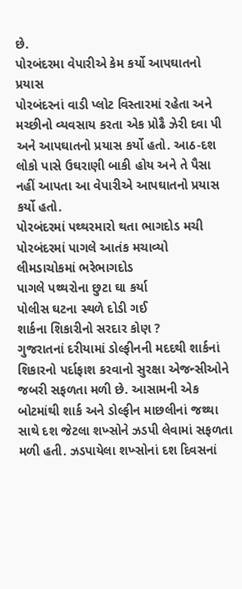છે.
પોરબંદરમા વેપારીએ કેમ કર્યો આપઘાતનો પ્રયાસ
પોરબંદરનાં વાડી પ્લોટ વિસ્તારમાં રહેતા અને મચ્છીનો વ્યવસાય કરતા એક પ્રોઢૈ ઝેરી દવા પી અને આપઘાતનો પ્રયાસ કર્યો હતો. આઠ-દશ લોકો પાસે ઉઘરાણી બાકી હોય અને તે પૈસા નહીં આપતા આ વેપારીએ આપઘાતનો પ્રયાસ કર્યો હતો.
પોરબંદરમાં પથ્થરમારો થતા ભાગદોડ મચી
પોરબંદરમાં પાગલે આતંક મચાવ્યો
લીમડાચોકમાં ભરેભાગદોડ
પાગલે પથ્થરોના છુટા ઘા કર્યા
પોલીસ ઘટના સ્થળે દોડી ગઈ
શાર્કના શિકારીનો સરદાર કોણ ?
ગુજરાતનાં દરીયામાં ડોલ્ફીનની મદદથી શાર્કનાં શિકારનો પર્દાફાશ કરવાનો સુરક્ષા એજન્સીઓને જબરી સફળતા મળી છે. આસામની એક બોટમાંથી શાર્ક અને ડોલ્ફીન માછલીનાં જથ્થા સાથે દશ જેટલા શખ્સોને ઝડપી લેવામાં સફળતા મળી હતી. ઝડપાયેલા શખ્સોનાં દશ દિવસનાં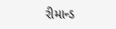રીમાન્ડ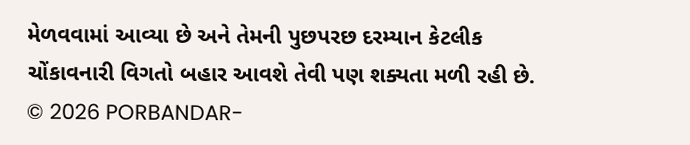મેળવવામાં આવ્યા છે અને તેમની પુછપરછ દરમ્યાન કેટલીક ચોંકાવનારી વિગતો બહાર આવશે તેવી પણ શક્યતા મળી રહી છે.
© 2026 PORBANDAR-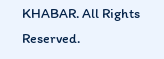KHABAR. All Rights Reserved.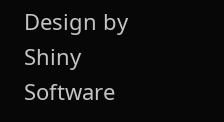Design by Shiny Software